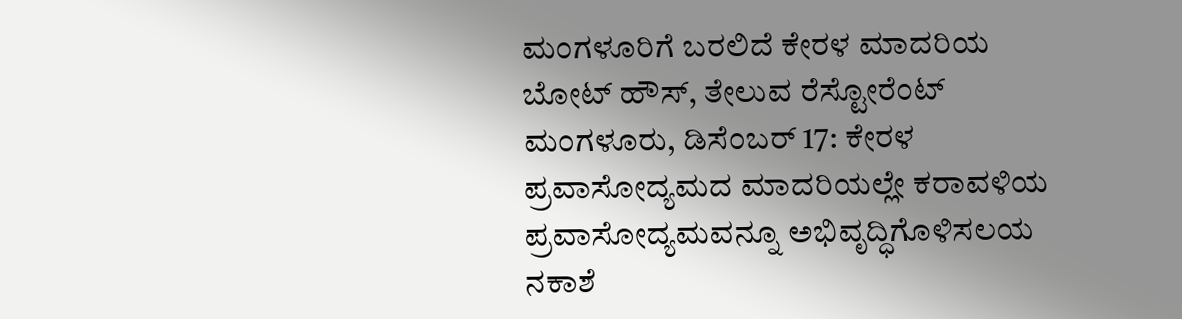ಮಂಗಳೂರಿಗೆ ಬರಲಿದೆ ಕೇರಳ ಮಾದರಿಯ ಬೋಟ್ ಹೌಸ್, ತೇಲುವ ರೆಸ್ಟೋರೆಂಟ್
ಮಂಗಳೂರು, ಡಿಸೆಂಬರ್ 17: ಕೇರಳ ಪ್ರವಾಸೋದ್ಯಮದ ಮಾದರಿಯಲ್ಲೇ ಕರಾವಳಿಯ ಪ್ರವಾಸೋದ್ಯಮವನ್ನೂ ಅಭಿವೃದ್ಧಿಗೊಳಿಸಲಯ ನಕಾಶೆ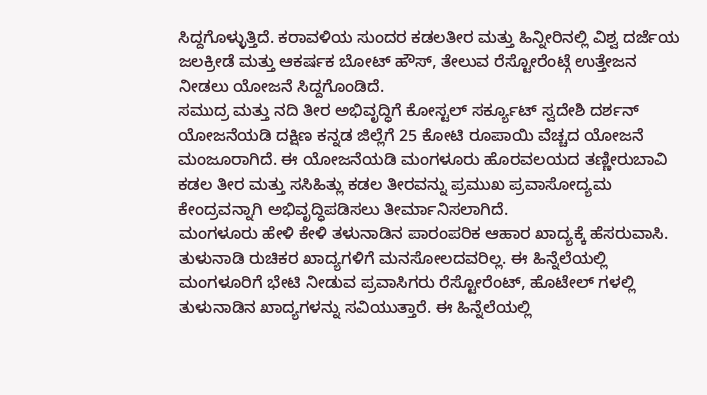ಸಿದ್ದಗೊಳ್ಳುತ್ತಿದೆ. ಕರಾವಳಿಯ ಸುಂದರ ಕಡಲತೀರ ಮತ್ತು ಹಿನ್ನೀರಿನಲ್ಲಿ ವಿಶ್ವ ದರ್ಜೆಯ ಜಲಕ್ರೀಡೆ ಮತ್ತು ಆಕರ್ಷಕ ಬೋಟ್ ಹೌಸ್, ತೇಲುವ ರೆಸ್ಟೋರೆಂಟ್ಗೆ ಉತ್ತೇಜನ ನೀಡಲು ಯೋಜನೆ ಸಿದ್ದಗೊಂಡಿದೆ.
ಸಮುದ್ರ ಮತ್ತು ನದಿ ತೀರ ಅಭಿವೃದ್ಧಿಗೆ ಕೋಸ್ಟಲ್ ಸರ್ಕ್ಯೂಟ್ ಸ್ವದೇಶಿ ದರ್ಶನ್ ಯೋಜನೆಯಡಿ ದಕ್ಷಿಣ ಕನ್ನಡ ಜಿಲ್ಲೆಗೆ 25 ಕೋಟಿ ರೂಪಾಯಿ ವೆಚ್ಚದ ಯೋಜನೆ ಮಂಜೂರಾಗಿದೆ. ಈ ಯೋಜನೆಯಡಿ ಮಂಗಳೂರು ಹೊರವಲಯದ ತಣ್ಣೀರುಬಾವಿ ಕಡಲ ತೀರ ಮತ್ತು ಸಸಿಹಿತ್ಲು ಕಡಲ ತೀರವನ್ನು ಪ್ರಮುಖ ಪ್ರವಾಸೋದ್ಯಮ ಕೇಂದ್ರವನ್ನಾಗಿ ಅಭಿವೃದ್ಧಿಪಡಿಸಲು ತೀರ್ಮಾನಿಸಲಾಗಿದೆ.
ಮಂಗಳೂರು ಹೇಳಿ ಕೇಳಿ ತಳುನಾಡಿನ ಪಾರಂಪರಿಕ ಆಹಾರ ಖಾದ್ಯಕ್ಕೆ ಹೆಸರುವಾಸಿ. ತುಳುನಾಡಿ ರುಚಿಕರ ಖಾದ್ಯಗಳಿಗೆ ಮನಸೋಲದವರಿಲ್ಲ. ಈ ಹಿನ್ನೆಲೆಯಲ್ಲಿ ಮಂಗಳೂರಿಗೆ ಭೇಟಿ ನೀಡುವ ಪ್ರವಾಸಿಗರು ರೆಸ್ಟೋರೆಂಟ್, ಹೊಟೇಲ್ ಗಳಲ್ಲಿ ತುಳುನಾಡಿನ ಖಾದ್ಯಗಳನ್ನು ಸವಿಯುತ್ತಾರೆ. ಈ ಹಿನ್ನೆಲೆಯಲ್ಲಿ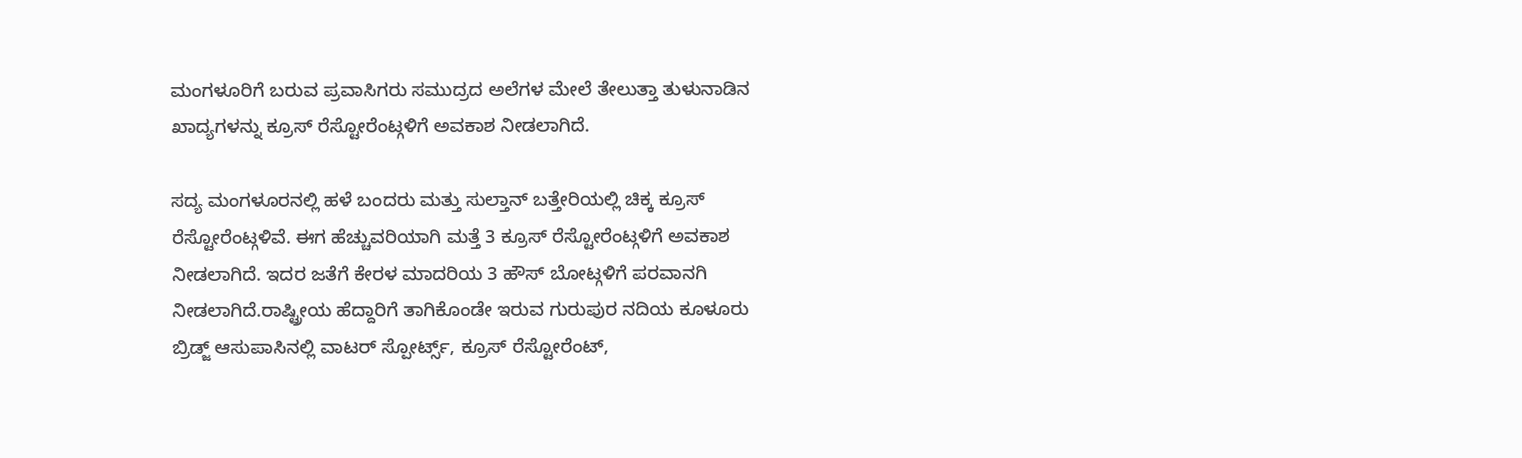ಮಂಗಳೂರಿಗೆ ಬರುವ ಪ್ರವಾಸಿಗರು ಸಮುದ್ರದ ಅಲೆಗಳ ಮೇಲೆ ತೇಲುತ್ತಾ ತುಳುನಾಡಿನ ಖಾದ್ಯಗಳನ್ನು ಕ್ರೂಸ್ ರೆಸ್ಟೋರೆಂಟ್ಗಳಿಗೆ ಅವಕಾಶ ನೀಡಲಾಗಿದೆ.

ಸದ್ಯ ಮಂಗಳೂರನಲ್ಲಿ ಹಳೆ ಬಂದರು ಮತ್ತು ಸುಲ್ತಾನ್ ಬತ್ತೇರಿಯಲ್ಲಿ ಚಿಕ್ಕ ಕ್ರೂಸ್ ರೆಸ್ಟೋರೆಂಟ್ಗಳಿವೆ. ಈಗ ಹೆಚ್ಚುವರಿಯಾಗಿ ಮತ್ತೆ 3 ಕ್ರೂಸ್ ರೆಸ್ಟೋರೆಂಟ್ಗಳಿಗೆ ಅವಕಾಶ ನೀಡಲಾಗಿದೆ. ಇದರ ಜತೆಗೆ ಕೇರಳ ಮಾದರಿಯ 3 ಹೌಸ್ ಬೋಟ್ಗಳಿಗೆ ಪರವಾನಗಿ ನೀಡಲಾಗಿದೆ.ರಾಷ್ಟ್ರೀಯ ಹೆದ್ದಾರಿಗೆ ತಾಗಿಕೊಂಡೇ ಇರುವ ಗುರುಪುರ ನದಿಯ ಕೂಳೂರು ಬ್ರಿಡ್ಜ್ ಆಸುಪಾಸಿನಲ್ಲಿ ವಾಟರ್ ಸ್ಪೋರ್ಟ್ಸ್, ಕ್ರೂಸ್ ರೆಸ್ಟೋರೆಂಟ್,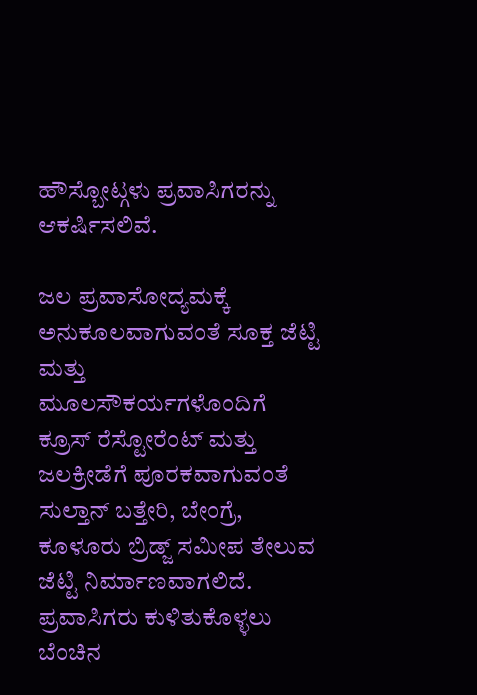ಹೌಸ್ಬೋಟ್ಗಳು ಪ್ರವಾಸಿಗರನ್ನು ಆಕರ್ಷಿಸಲಿವೆ.

ಜಲ ಪ್ರವಾಸೋದ್ಯಮಕ್ಕೆ ಅನುಕೂಲವಾಗುವಂತೆ ಸೂಕ್ತ ಜೆಟ್ಟಿ ಮತ್ತು ಮೂಲಸೌಕರ್ಯಗಳೊಂದಿಗೆ ಕ್ರೂಸ್ ರೆಸ್ಟೋರೆಂಟ್ ಮತ್ತು ಜಲಕ್ರೀಡೆಗೆ ಪೂರಕವಾಗುವಂತೆ ಸುಲ್ತಾನ್ ಬತ್ತೇರಿ, ಬೇಂಗ್ರೆ, ಕೂಳೂರು ಬ್ರಿಡ್ಜ್ ಸಮೀಪ ತೇಲುವ ಜೆಟ್ಟಿ ನಿರ್ಮಾಣವಾಗಲಿದೆ. ಪ್ರವಾಸಿಗರು ಕುಳಿತುಕೊಳ್ಳಲು ಬೆಂಚಿನ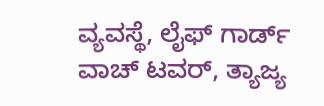ವ್ಯವಸ್ಥೆ, ಲೈಫ್ ಗಾರ್ಡ್ ವಾಚ್ ಟವರ್, ತ್ಯಾಜ್ಯ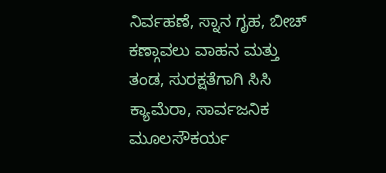ನಿರ್ವಹಣೆ, ಸ್ನಾನ ಗೃಹ, ಬೀಚ್ ಕಣ್ಗಾವಲು ವಾಹನ ಮತ್ತು ತಂಡ, ಸುರಕ್ಷತೆಗಾಗಿ ಸಿಸಿ ಕ್ಯಾಮೆರಾ, ಸಾರ್ವಜನಿಕ ಮೂಲಸೌಕರ್ಯ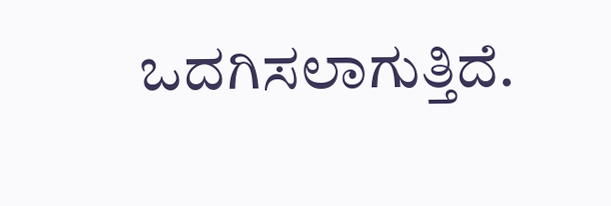ಒದಗಿಸಲಾಗುತ್ತಿದೆ.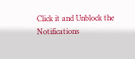Click it and Unblock the Notifications